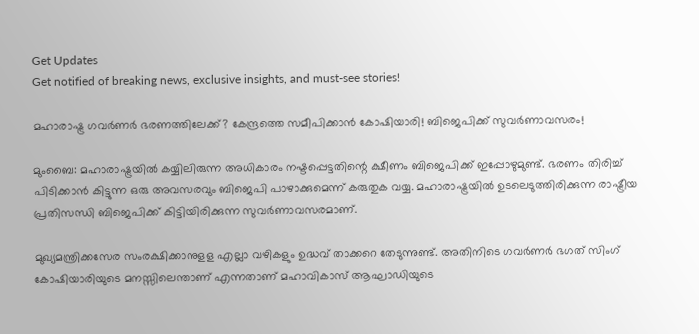Get Updates
Get notified of breaking news, exclusive insights, and must-see stories!

മഹാരാഷ്ട്ര ഗവർണർ ഭരണത്തിലേക്ക്? കേന്ദ്രത്തെ സമീപിക്കാൻ കോഷിയാരി! ബിജെപിക്ക് സുവർണാവസരം!

മുംബൈ: മഹാരാഷ്ട്രയില്‍ കയ്യിലിരുന്ന അധികാരം നഷ്ടപ്പെട്ടതിന്റെ ക്ഷീണം ബിജെപിക്ക് ഇപ്പോഴുമുണ്ട്. ഭരണം തിരിച്ച് പിടിക്കാന്‍ കിട്ടുന്ന ഒരു അവസരവും ബിജെപി പാഴാക്കുമെന്ന് കരുതുക വയ്യ. മഹാരാഷ്ട്രയില്‍ ഉടലെടുത്തിരിക്കുന്ന രാഷ്ട്രീയ പ്രതിസന്ധി ബിജെപിക്ക് കിട്ടിയിരിക്കുന്ന സുവര്‍ണാവസരമാണ്.

മുഖ്യമന്ത്രിക്കസേര സംരക്ഷിക്കാനുളള എല്ലാ വഴികളും ഉദ്ധവ് താക്കറെ തേടുന്നുണ്ട്. അതിനിടെ ഗവര്‍ണര്‍ ഭഗത് സിംഗ് കോഷിയാരിയുടെ മനസ്സിലെന്താണ് എന്നതാണ് മഹാവികാസ് ആഘാഡിയുടെ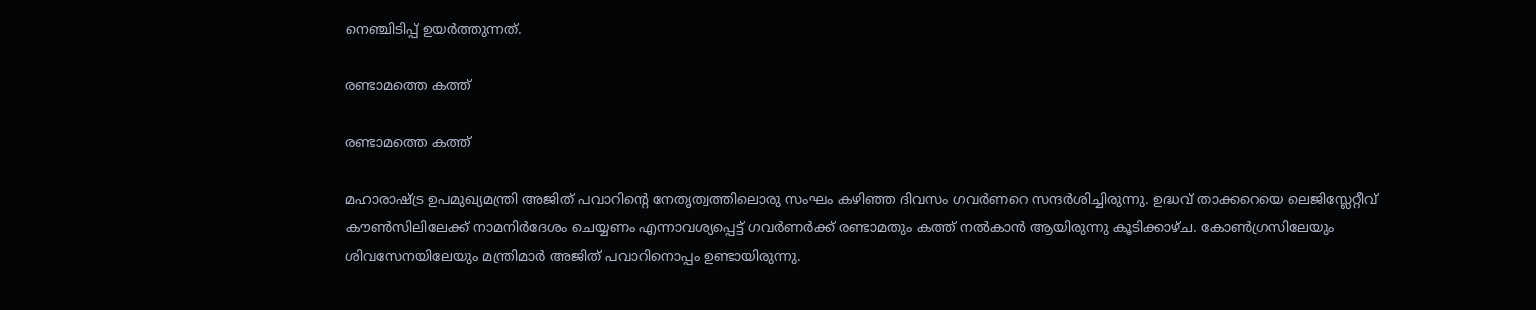നെഞ്ചിടിപ്പ് ഉയര്‍ത്തുന്നത്.

രണ്ടാമത്തെ കത്ത്

രണ്ടാമത്തെ കത്ത്

മഹാരാഷ്ട്ര ഉപമുഖ്യമന്ത്രി അജിത് പവാറിന്റെ നേതൃത്വത്തിലൊരു സംഘം കഴിഞ്ഞ ദിവസം ഗവര്‍ണറെ സന്ദര്‍ശിച്ചിരുന്നു. ഉദ്ധവ് താക്കറെയെ ലെജിസ്ലേറ്റീവ് കൗണ്‍സിലിലേക്ക് നാമനിര്‍ദേശം ചെയ്യണം എന്നാവശ്യപ്പെട്ട് ഗവര്‍ണര്‍ക്ക് രണ്ടാമതും കത്ത് നല്‍കാന്‍ ആയിരുന്നു കൂടിക്കാഴ്ച. കോണ്‍ഗ്രസിലേയും ശിവസേനയിലേയും മന്ത്രിമാര്‍ അജിത് പവാറിനൊപ്പം ഉണ്ടായിരുന്നു.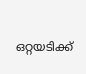ഒറ്റയടിക്ക്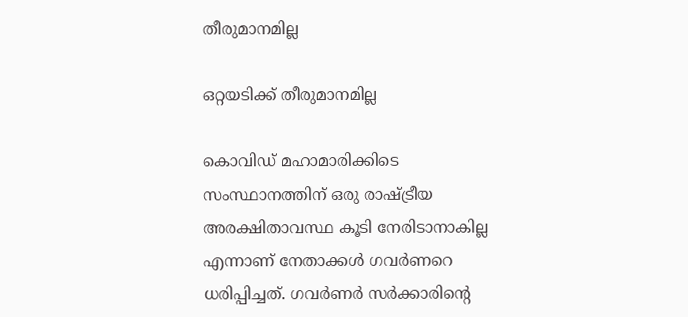തീരുമാനമില്ല

ഒറ്റയടിക്ക് തീരുമാനമില്ല

കൊവിഡ് മഹാമാരിക്കിടെ സംസ്ഥാനത്തിന് ഒരു രാഷ്ട്രീയ അരക്ഷിതാവസ്ഥ കൂടി നേരിടാനാകില്ല എന്നാണ് നേതാക്കള്‍ ഗവര്‍ണറെ ധരിപ്പിച്ചത്. ഗവര്‍ണര്‍ സര്‍ക്കാരിന്റെ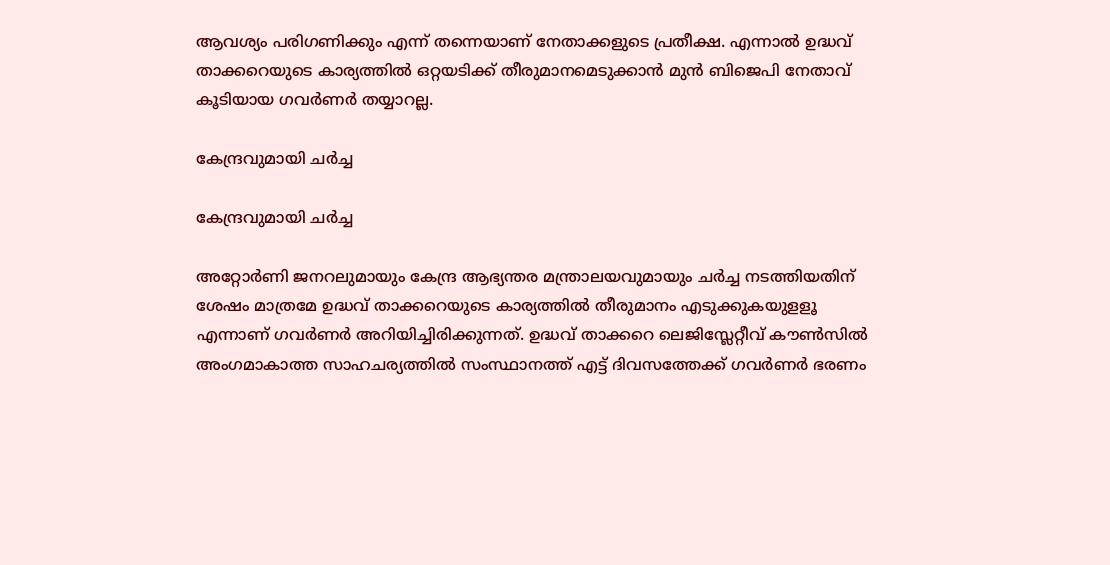ആവശ്യം പരിഗണിക്കും എന്ന് തന്നെയാണ് നേതാക്കളുടെ പ്രതീക്ഷ. എന്നാല്‍ ഉദ്ധവ് താക്കറെയുടെ കാര്യത്തില്‍ ഒറ്റയടിക്ക് തീരുമാനമെടുക്കാന്‍ മുന്‍ ബിജെപി നേതാവ് കൂടിയായ ഗവര്‍ണര്‍ തയ്യാറല്ല.

കേന്ദ്രവുമായി ചർച്ച

കേന്ദ്രവുമായി ചർച്ച

അറ്റോര്‍ണി ജനറലുമായും കേന്ദ്ര ആഭ്യന്തര മന്ത്രാലയവുമായും ചര്‍ച്ച നടത്തിയതിന് ശേഷം മാത്രമേ ഉദ്ധവ് താക്കറെയുടെ കാര്യത്തില്‍ തീരുമാനം എടുക്കുകയുളളൂ എന്നാണ് ഗവര്‍ണര്‍ അറിയിച്ചിരിക്കുന്നത്. ഉദ്ധവ് താക്കറെ ലെജിസ്ലേറ്റീവ് കൗണ്‍സില്‍ അംഗമാകാത്ത സാഹചര്യത്തില്‍ സംസ്ഥാനത്ത് എട്ട് ദിവസത്തേക്ക് ഗവര്‍ണര്‍ ഭരണം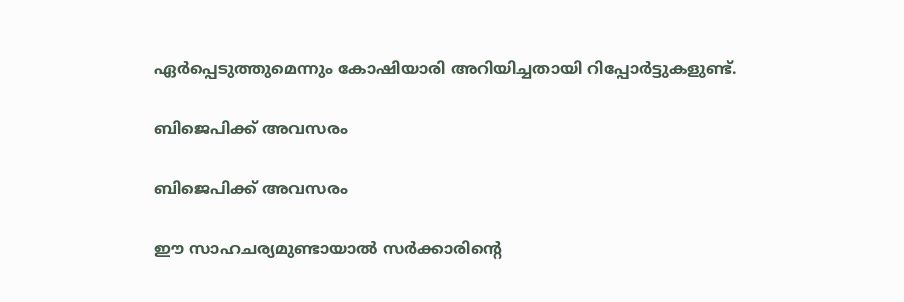ഏര്‍പ്പെടുത്തുമെന്നും കോഷിയാരി അറിയിച്ചതായി റിപ്പോര്‍ട്ടുകളുണ്ട്.

ബിജെപിക്ക് അവസരം

ബിജെപിക്ക് അവസരം

ഈ സാഹചര്യമുണ്ടായാല്‍ സര്‍ക്കാരിന്റെ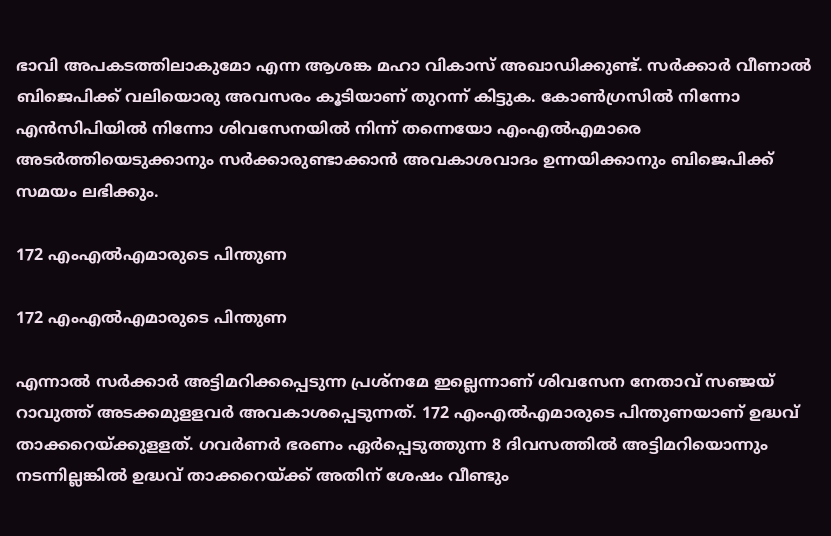ഭാവി അപകടത്തിലാകുമോ എന്ന ആശങ്ക മഹാ വികാസ് അഖാഡിക്കുണ്ട്. സര്‍ക്കാര്‍ വീണാല്‍ ബിജെപിക്ക് വലിയൊരു അവസരം കൂടിയാണ് തുറന്ന് കിട്ടുക. കോണ്‍ഗ്രസില്‍ നിന്നോ എന്‍സിപിയില്‍ നിന്നോ ശിവസേനയില്‍ നിന്ന് തന്നെയോ എംഎല്‍എമാരെ അടര്‍ത്തിയെടുക്കാനും സര്‍ക്കാരുണ്ടാക്കാന്‍ അവകാശവാദം ഉന്നയിക്കാനും ബിജെപിക്ക് സമയം ലഭിക്കും.

172 എംഎല്‍എമാരുടെ പിന്തുണ

172 എംഎല്‍എമാരുടെ പിന്തുണ

എന്നാല്‍ സര്‍ക്കാര്‍ അട്ടിമറിക്കപ്പെടുന്ന പ്രശ്‌നമേ ഇല്ലെന്നാണ് ശിവസേന നേതാവ് സഞ്ജയ് റാവുത്ത് അടക്കമുളളവര്‍ അവകാശപ്പെടുന്നത്. 172 എംഎല്‍എമാരുടെ പിന്തുണയാണ് ഉദ്ധവ് താക്കറെയ്ക്കുളളത്. ഗവര്‍ണര്‍ ഭരണം ഏര്‍പ്പെടുത്തുന്ന 8 ദിവസത്തില്‍ അട്ടിമറിയൊന്നും നടന്നില്ലങ്കില്‍ ഉദ്ധവ് താക്കറെയ്ക്ക് അതിന് ശേഷം വീണ്ടും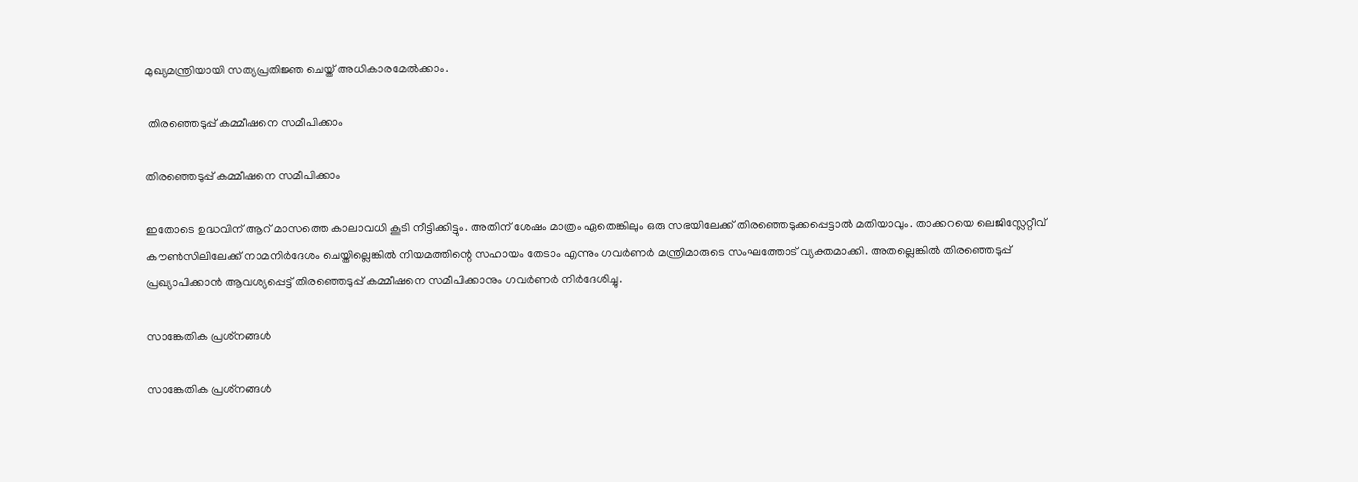മുഖ്യമന്ത്രിയായി സത്യപ്രതിജ്ഞ ചെയ്ത് അധികാരമേല്‍ക്കാം.

 തിരഞ്ഞെടുപ്പ് കമ്മീഷനെ സമീപിക്കാം

തിരഞ്ഞെടുപ്പ് കമ്മീഷനെ സമീപിക്കാം

ഇതോടെ ഉദ്ധവിന് ആറ് മാസത്തെ കാലാവധി കൂടി നീട്ടിക്കിട്ടും. അതിന് ശേഷം മാത്രം ഏതെങ്കിലും ഒരു സഭയിലേക്ക് തിരഞ്ഞെടുക്കപ്പെട്ടാല്‍ മതിയാവും. താക്കറയെ ലെജിസ്ലേറ്റീവ് കൗണ്‍സിലിലേക്ക് നാമനിര്‍ദേശം ചെയ്തില്ലെങ്കില്‍ നിയമത്തിന്റെ സഹായം തേടാം എന്നും ഗവര്‍ണര്‍ മന്ത്രിമാരുടെ സംഘത്തോട് വ്യക്തമാക്കി. അതല്ലെങ്കില്‍ തിരഞ്ഞെടുപ്പ് പ്രഖ്യാപിക്കാന്‍ ആവശ്യപ്പെട്ട് തിരഞ്ഞെടുപ്പ് കമ്മീഷനെ സമീപിക്കാനും ഗവര്‍ണര്‍ നിര്‍ദേശിച്ചു.

സാങ്കേതിക പ്രശ്‌നങ്ങള്‍

സാങ്കേതിക പ്രശ്‌നങ്ങള്‍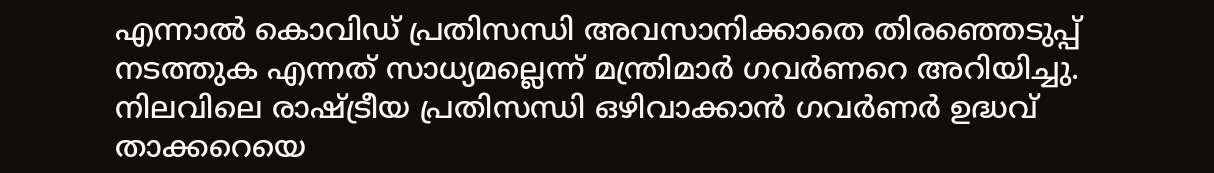എന്നാല്‍ കൊവിഡ് പ്രതിസന്ധി അവസാനിക്കാതെ തിരഞ്ഞെടുപ്പ് നടത്തുക എന്നത് സാധ്യമല്ലെന്ന് മന്ത്രിമാര്‍ ഗവര്‍ണറെ അറിയിച്ചു. നിലവിലെ രാഷ്ട്രീയ പ്രതിസന്ധി ഒഴിവാക്കാന്‍ ഗവര്‍ണര്‍ ഉദ്ധവ് താക്കറെയെ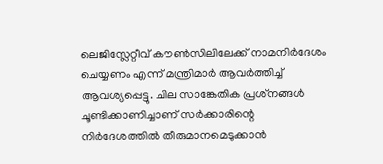ലെജിസ്ലേറ്റീവ് കൗണ്‍സിലിലേക്ക് നാമനിര്‍ദേശം ചെയ്യണം എന്ന് മന്ത്രിമാര്‍ ആവര്‍ത്തിച്ച് ആവശ്യപ്പെട്ടു. ചില സാങ്കേതിക പ്രശ്‌നങ്ങള്‍ ചൂണ്ടിക്കാണിച്ചാണ് സര്‍ക്കാരിന്റെ നിര്‍ദേശത്തില്‍ തീരുമാനമെടുക്കാന്‍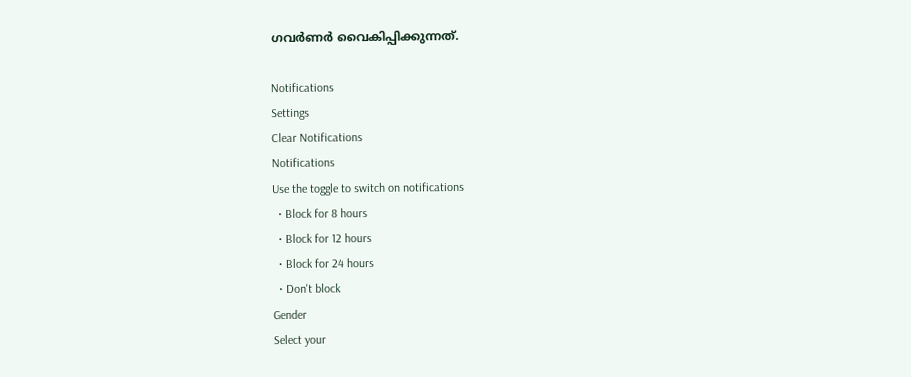ഗവര്‍ണര്‍ വൈകിപ്പിക്കുന്നത്.

Notifications
Settings
Clear Notifications
Notifications
Use the toggle to switch on notifications
  • Block for 8 hours
  • Block for 12 hours
  • Block for 24 hours
  • Don't block
Gender
Select your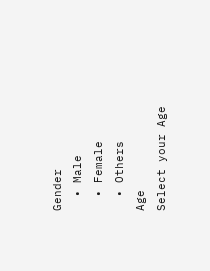Gender
  • Male
  • Female
  • Others
Age
Select your Age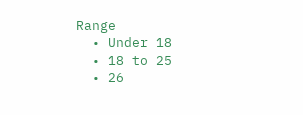Range
  • Under 18
  • 18 to 25
  • 26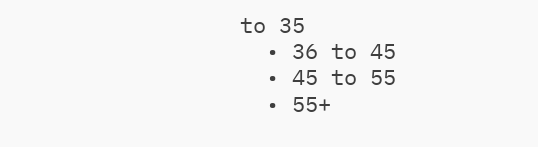to 35
  • 36 to 45
  • 45 to 55
  • 55+